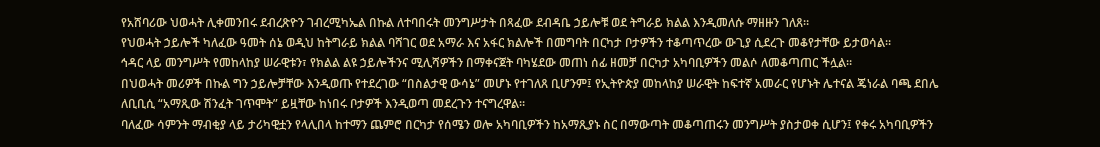የአሸባሪው ህወሓት ሊቀመንበሩ ደብረጽዮን ገብረሚካኤል በኩል ለተባበሩት መንግሥታት በጻፈው ደብዳቤ ኃይሎቹ ወደ ትግራይ ክልል እንዲመለሱ ማዘዙን ገለጸ።
የህወሓት ኃይሎች ካለፈው ዓመት ሰኔ ወዲህ ከትግራይ ክልል ባሻገር ወደ አማራ እና አፋር ክልሎች በመግባት በርካታ ቦታዎችን ተቆጣጥረው ውጊያ ሲደረጉ መቆየታቸው ይታወሳል።
ኅዳር ላይ መንግሥት የመከላከያ ሠራዊቱን፣ የክልል ልዩ ኃይሎችንና ሚሊሻዎችን በማቀናጀት ባካሄደው መጠነ ሰፊ ዘመቻ በርካታ አካባቢዎችን መልሶ ለመቆጣጠር ችሏል።
በህወሓት መሪዎች በኩል ግን ኃይሎቻቸው እንዲወጡ የተደረገው “በስልታዊ ውሳኔ” መሆኑ የተገለጸ ቢሆንም፤ የኢትዮጵያ መከላከያ ሠራዊት ከፍተኛ አመራር የሆኑት ሌተናል ጄነራል ባጫ ደበሌ ለቢቢሲ “አማጺው ሽንፈት ገጥሞት” ይዟቸው ከነበሩ ቦታዎች እንዲወጣ መደረጉን ተናግረዋል።
ባለፈው ሳምንት ማብቂያ ላይ ታሪካዊቷን የላሊበላ ከተማን ጨምሮ በርካታ የሰሜን ወሎ አካባቢዎችን ከአማጺያኑ ስር በማውጣት መቆጣጠሩን መንግሥት ያስታወቀ ሲሆን፤ የቀሩ አካባቢዎችን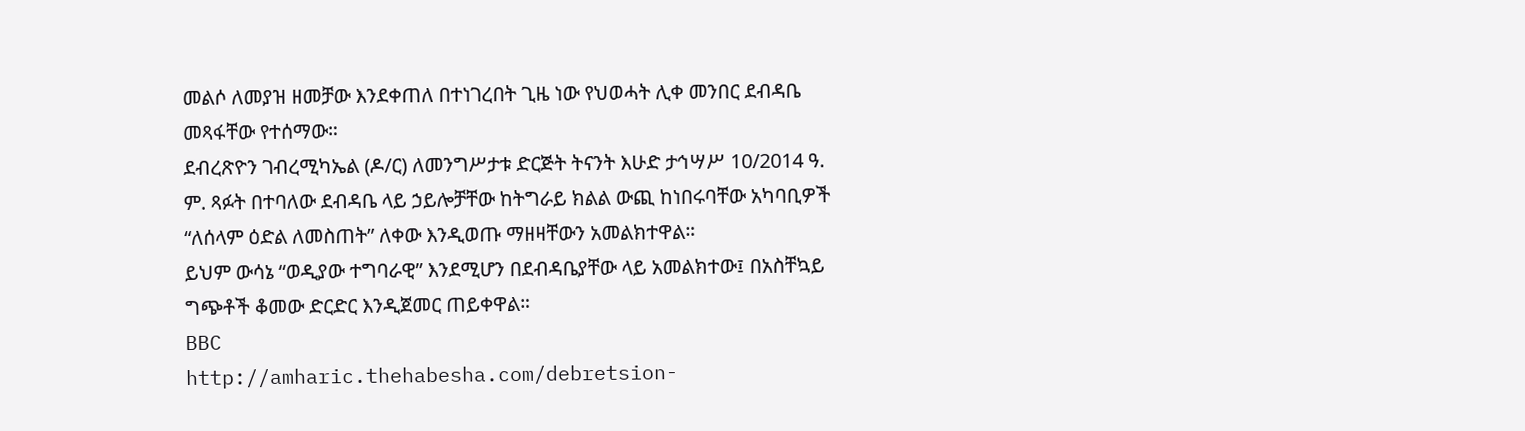መልሶ ለመያዝ ዘመቻው እንደቀጠለ በተነገረበት ጊዜ ነው የህወሓት ሊቀ መንበር ደብዳቤ መጻፋቸው የተሰማው።
ደብረጽዮን ገብረሚካኤል (ዶ/ር) ለመንግሥታቱ ድርጅት ትናንት እሁድ ታኅሣሥ 10/2014 ዓ. ም. ጻፉት በተባለው ደብዳቤ ላይ ኃይሎቻቸው ከትግራይ ክልል ውጪ ከነበሩባቸው አካባቢዎች “ለሰላም ዕድል ለመስጠት” ለቀው እንዲወጡ ማዘዛቸውን አመልክተዋል።
ይህም ውሳኔ “ወዲያው ተግባራዊ” እንደሚሆን በደብዳቤያቸው ላይ አመልክተው፤ በአስቸኳይ ግጭቶች ቆመው ድርድር እንዲጀመር ጠይቀዋል።
BBC
http://amharic.thehabesha.com/debretsion-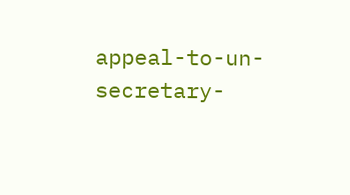appeal-to-un-secretary-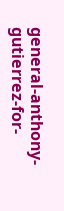general-anthony-gutierrez-for-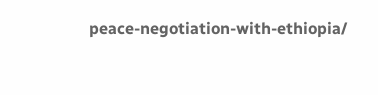peace-negotiation-with-ethiopia/